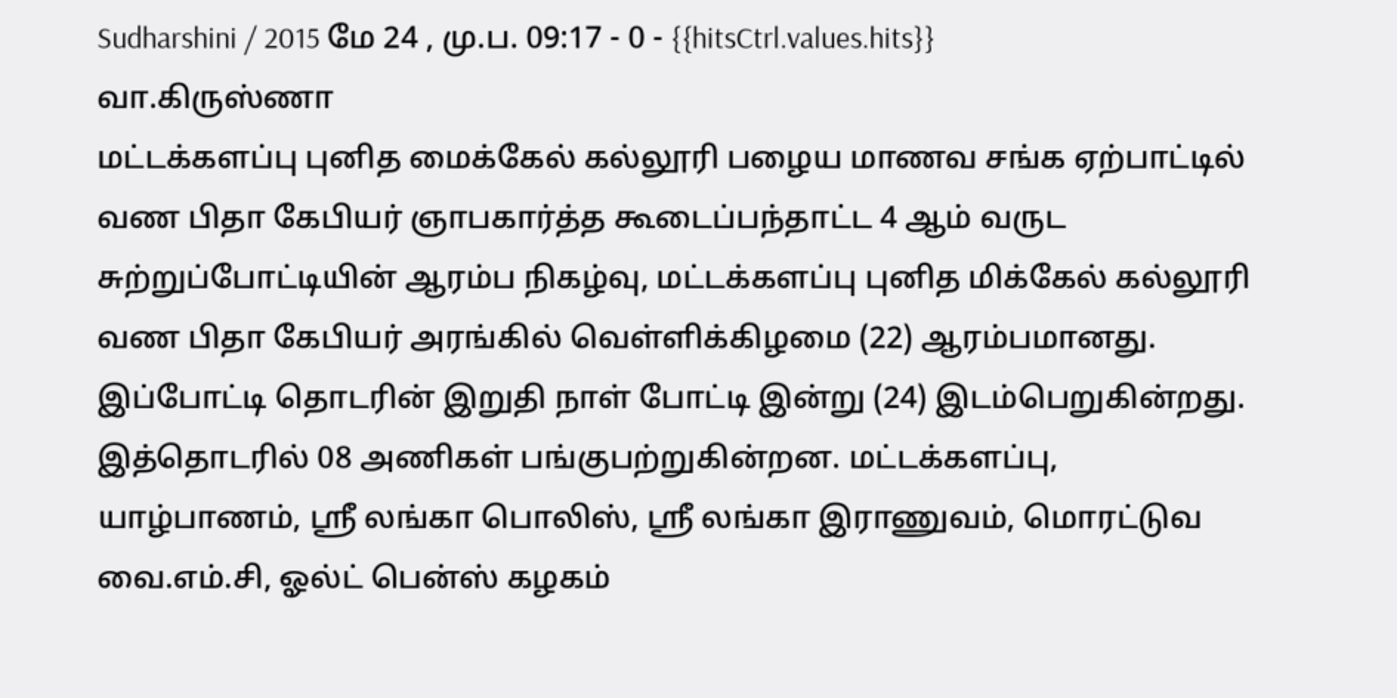Sudharshini / 2015 மே 24 , மு.ப. 09:17 - 0 - {{hitsCtrl.values.hits}}
வா.கிருஸ்ணா
மட்டக்களப்பு புனித மைக்கேல் கல்லூரி பழைய மாணவ சங்க ஏற்பாட்டில் வண பிதா கேபியர் ஞாபகார்த்த கூடைப்பந்தாட்ட 4 ஆம் வருட சுற்றுப்போட்டியின் ஆரம்ப நிகழ்வு, மட்டக்களப்பு புனித மிக்கேல் கல்லூரி வண பிதா கேபியர் அரங்கில் வெள்ளிக்கிழமை (22) ஆரம்பமானது.
இப்போட்டி தொடரின் இறுதி நாள் போட்டி இன்று (24) இடம்பெறுகின்றது.
இத்தொடரில் 08 அணிகள் பங்குபற்றுகின்றன. மட்டக்களப்பு, யாழ்பாணம், ஸ்ரீ லங்கா பொலிஸ், ஸ்ரீ லங்கா இராணுவம், மொரட்டுவ வை.எம்.சி, ஓல்ட் பென்ஸ் கழகம்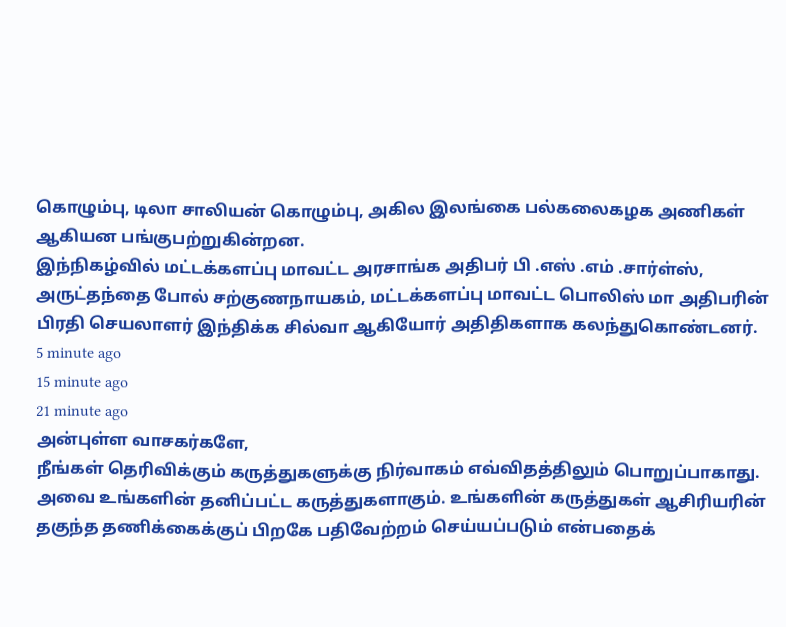கொழும்பு, டிலா சாலியன் கொழும்பு, அகில இலங்கை பல்கலைகழக அணிகள் ஆகியன பங்குபற்றுகின்றன.
இந்நிகழ்வில் மட்டக்களப்பு மாவட்ட அரசாங்க அதிபர் பி .எஸ் .எம் .சார்ள்ஸ், அருட்தந்தை போல் சற்குணநாயகம், மட்டக்களப்பு மாவட்ட பொலிஸ் மா அதிபரின் பிரதி செயலாளர் இந்திக்க சில்வா ஆகியோர் அதிதிகளாக கலந்துகொண்டனர்.
5 minute ago
15 minute ago
21 minute ago
அன்புள்ள வாசகர்களே,
நீங்கள் தெரிவிக்கும் கருத்துகளுக்கு நிர்வாகம் எவ்விதத்திலும் பொறுப்பாகாது. அவை உங்களின் தனிப்பட்ட கருத்துகளாகும். உங்களின் கருத்துகள் ஆசிரியரின் தகுந்த தணிக்கைக்குப் பிறகே பதிவேற்றம் செய்யப்படும் என்பதைக்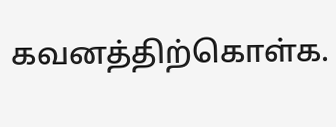கவனத்திற்கொள்க.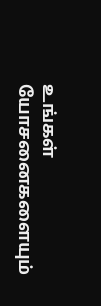உங்கள் யோசனைகளையும்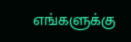எங்களுக்கு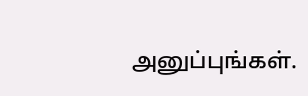அனுப்புங்கள்.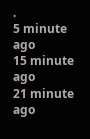.
5 minute ago
15 minute ago
21 minute ago